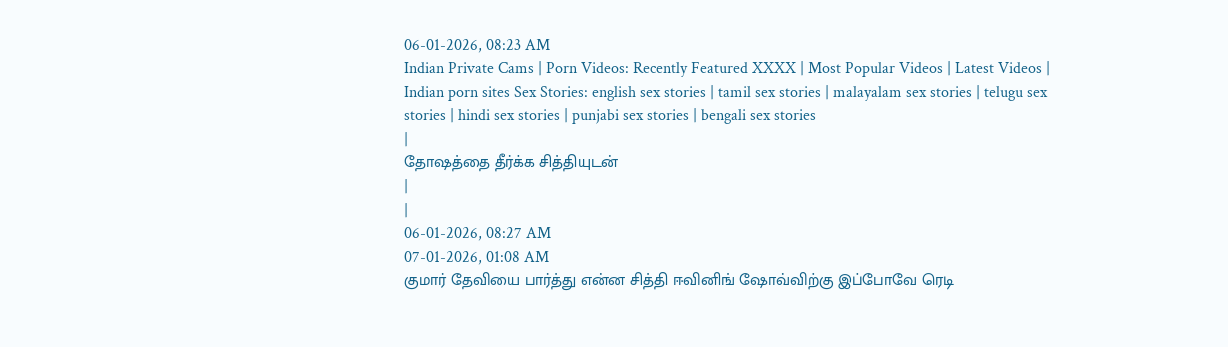06-01-2026, 08:23 AM
Indian Private Cams | Porn Videos: Recently Featured XXXX | Most Popular Videos | Latest Videos | Indian porn sites Sex Stories: english sex stories | tamil sex stories | malayalam sex stories | telugu sex stories | hindi sex stories | punjabi sex stories | bengali sex stories
|
தோஷத்தை தீர்க்க சித்தியுடன்
|
|
06-01-2026, 08:27 AM
07-01-2026, 01:08 AM
குமார் தேவியை பார்த்து என்ன சித்தி ஈவினிங் ஷோவ்விற்கு இப்போவே ரெடி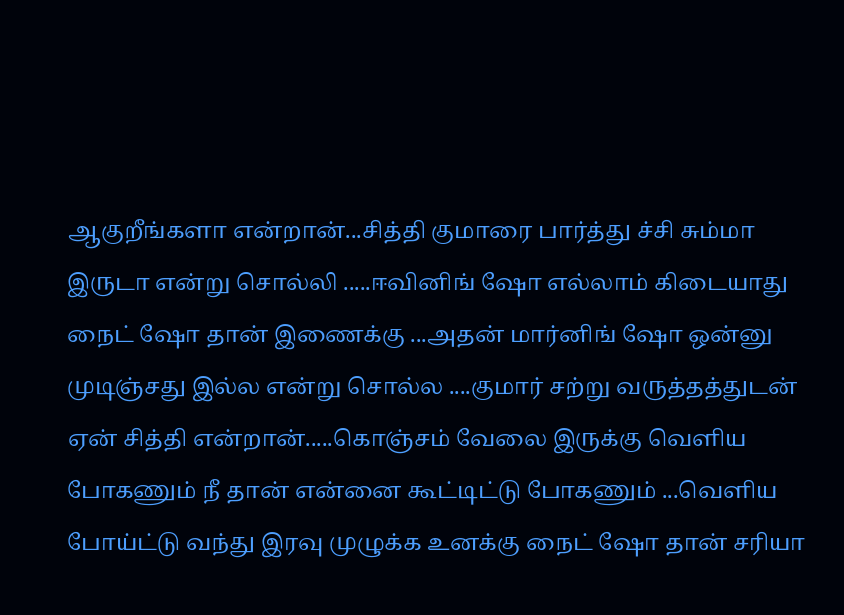ஆகுறீங்களா என்றான்...சித்தி குமாரை பார்த்து ச்சி சும்மா இருடா என்று சொல்லி .....ஈவினிங் ஷோ எல்லாம் கிடையாது நைட் ஷோ தான் இணைக்கு ...அதன் மார்னிங் ஷோ ஒன்னு முடிஞ்சது இல்ல என்று சொல்ல ....குமார் சற்று வருத்தத்துடன் ஏன் சித்தி என்றான்.....கொஞ்சம் வேலை இருக்கு வெளிய போகணும் நீ தான் என்னை கூட்டிட்டு போகணும் ...வெளிய போய்ட்டு வந்து இரவு முழுக்க உனக்கு நைட் ஷோ தான் சரியா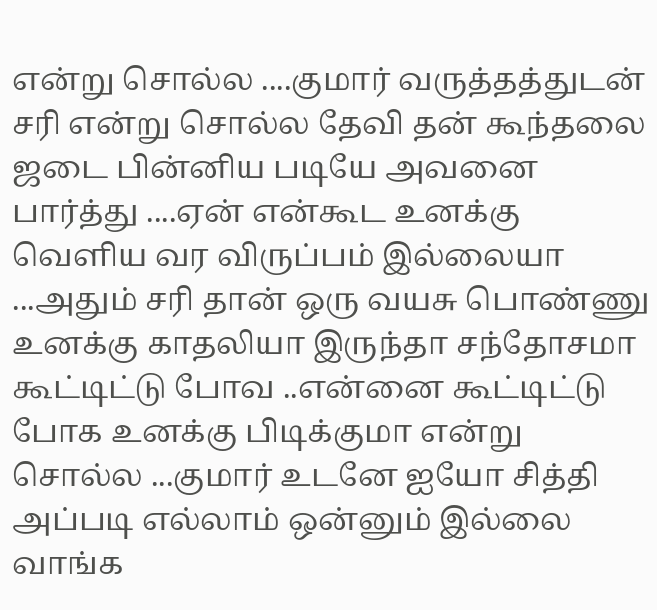என்று சொல்ல ....குமார் வருத்தத்துடன் சரி என்று சொல்ல தேவி தன் கூந்தலை ஜடை பின்னிய படியே அவனை பார்த்து ....ஏன் என்கூட உனக்கு வெளிய வர விருப்பம் இல்லையா ...அதும் சரி தான் ஒரு வயசு பொண்ணு உனக்கு காதலியா இருந்தா சந்தோசமா கூட்டிட்டு போவ ..என்னை கூட்டிட்டு போக உனக்கு பிடிக்குமா என்று சொல்ல ...குமார் உடனே ஐயோ சித்தி அப்படி எல்லாம் ஒன்னும் இல்லை வாங்க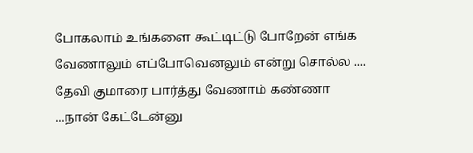போகலாம் உங்களை கூட்டிட்டு போறேன் எங்க வேணாலும் எப்போவெனலும் என்று சொல்ல .... தேவி குமாரை பார்த்து வேணாம் கண்ணா ...நான் கேட்டேன்னு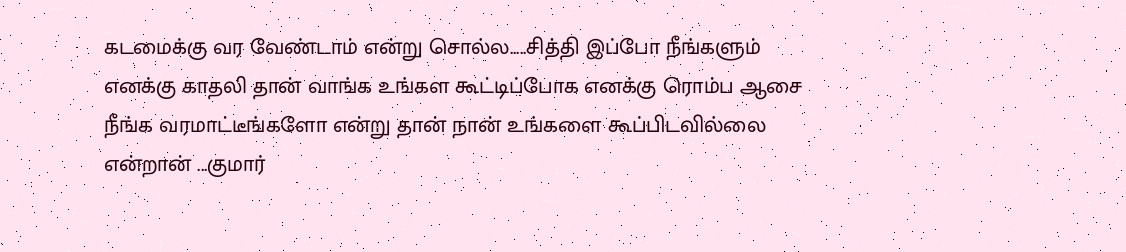கடமைக்கு வர வேண்டாம் என்று சொல்ல.....சித்தி இப்போ நீங்களும் எனக்கு காதலி தான் வாங்க உங்கள கூட்டிப்போக எனக்கு ரொம்ப ஆசை நீங்க வரமாட்டீங்களோ என்று தான் நான் உங்களை கூப்பிடவில்லை என்றான் ...குமார்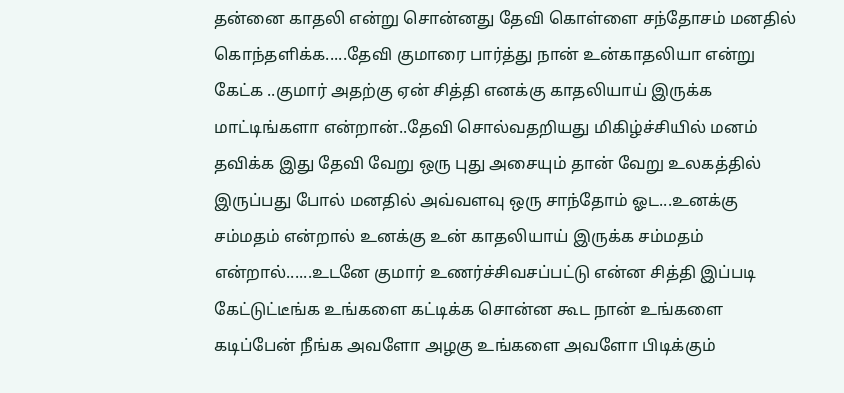தன்னை காதலி என்று சொன்னது தேவி கொள்ளை சந்தோசம் மனதில் கொந்தளிக்க.....தேவி குமாரை பார்த்து நான் உன்காதலியா என்று கேட்க ..குமார் அதற்கு ஏன் சித்தி எனக்கு காதலியாய் இருக்க மாட்டிங்களா என்றான்..தேவி சொல்வதறியது மிகிழ்ச்சியில் மனம் தவிக்க இது தேவி வேறு ஒரு புது அசையும் தான் வேறு உலகத்தில் இருப்பது போல் மனதில் அவ்வளவு ஒரு சாந்தோம் ஓட...உனக்கு சம்மதம் என்றால் உனக்கு உன் காதலியாய் இருக்க சம்மதம் என்றால்......உடனே குமார் உணர்ச்சிவசப்பட்டு என்ன சித்தி இப்படி கேட்டுட்டீங்க உங்களை கட்டிக்க சொன்ன கூட நான் உங்களை கடிப்பேன் நீங்க அவளோ அழகு உங்களை அவளோ பிடிக்கும்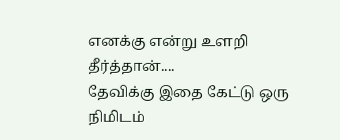எனக்கு என்று உளறி தீர்த்தான்....
தேவிக்கு இதை கேட்டு ஒரு நிமிடம்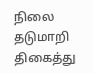நிலை தடுமாறி திகைத்து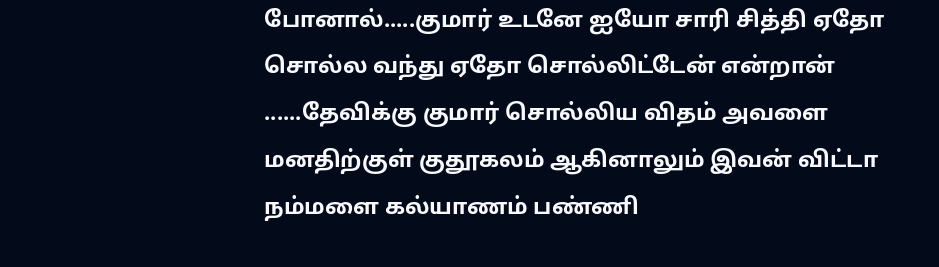போனால்.....குமார் உடனே ஐயோ சாரி சித்தி ஏதோ சொல்ல வந்து ஏதோ சொல்லிட்டேன் என்றான் ......தேவிக்கு குமார் சொல்லிய விதம் அவளை மனதிற்குள் குதூகலம் ஆகினாலும் இவன் விட்டா நம்மளை கல்யாணம் பண்ணி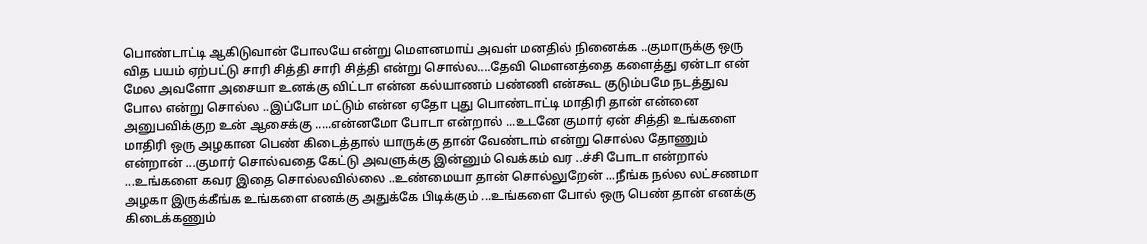பொண்டாட்டி ஆகிடுவான் போலயே என்று மௌனமாய் அவள் மனதில் நினைக்க ..குமாருக்கு ஒரு வித பயம் ஏற்பட்டு சாரி சித்தி சாரி சித்தி என்று சொல்ல....தேவி மௌனத்தை களைத்து ஏன்டா என் மேல அவளோ அசையா உனக்கு விட்டா என்ன கல்யாணம் பண்ணி என்கூட குடும்பமே நடத்துவ போல என்று சொல்ல ..இப்போ மட்டும் என்ன ஏதோ புது பொண்டாட்டி மாதிரி தான் என்னை அனுபவிக்குற உன் ஆசைக்கு .....என்னமோ போடா என்றால் ...உடனே குமார் ஏன் சித்தி உங்களை மாதிரி ஒரு அழகான பெண் கிடைத்தால் யாருக்கு தான் வேண்டாம் என்று சொல்ல தோணும் என்றான் ...குமார் சொல்வதை கேட்டு அவளுக்கு இன்னும் வெக்கம் வர ..ச்சி போடா என்றால் ...உங்களை கவர இதை சொல்லவில்லை ..உண்மையா தான் சொல்லுறேன் ...நீங்க நல்ல லட்சணமா அழகா இருக்கீங்க உங்களை எனக்கு அதுக்கே பிடிக்கும் ...உங்களை போல் ஒரு பெண் தான் எனக்கு கிடைக்கணும்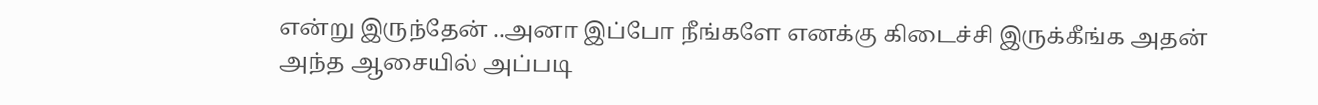என்று இருந்தேன் ..அனா இப்போ நீங்களே எனக்கு கிடைச்சி இருக்கீங்க அதன் அந்த ஆசையில் அப்படி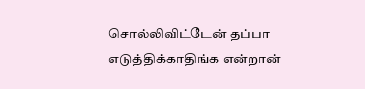சொல்லிவிட்டேன் தப்பா எடுத்திக்காதிங்க என்றான்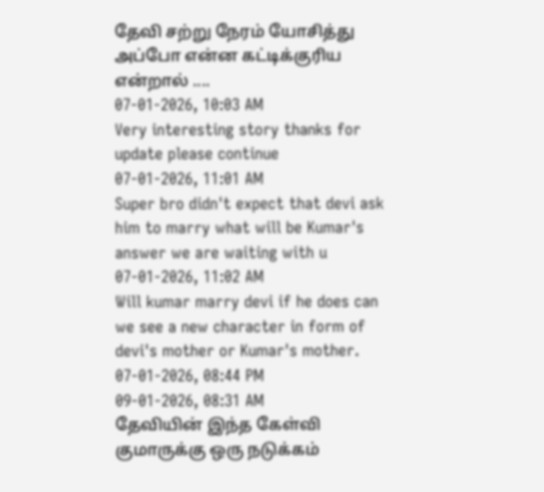தேவி சற்று நேரம் யோசித்து அப்போ என்ன கட்டிக்குரிய என்றால் ....
07-01-2026, 10:03 AM
Very interesting story thanks for update please continue
07-01-2026, 11:01 AM
Super bro didn't expect that devi ask him to marry what will be Kumar's answer we are waiting with u
07-01-2026, 11:02 AM
Will kumar marry devi if he does can we see a new character in form of devi's mother or Kumar's mother.
07-01-2026, 08:44 PM
09-01-2026, 08:31 AM
தேவியின் இந்த கேள்வி குமாருக்கு ஒரு நடுக்கம்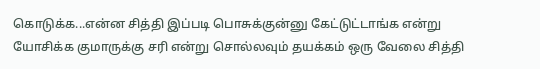கொடுக்க...என்ன சித்தி இப்படி பொசுக்குன்னு கேட்டுட்டாங்க என்று யோசிக்க குமாருக்கு சரி என்று சொல்லவும் தயக்கம் ஒரு வேலை சித்தி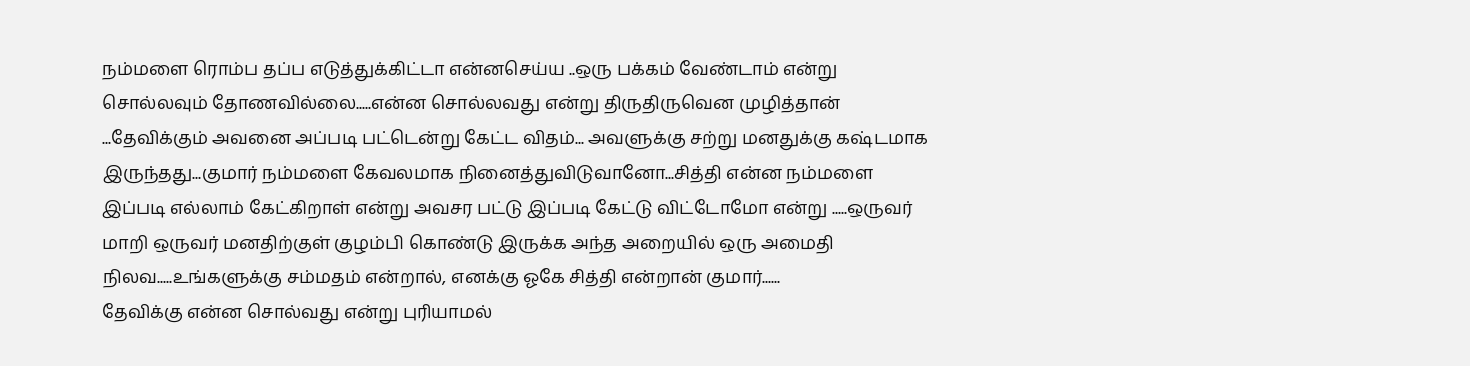நம்மளை ரொம்ப தப்ப எடுத்துக்கிட்டா என்னசெய்ய ..ஒரு பக்கம் வேண்டாம் என்று சொல்லவும் தோணவில்லை.....என்ன சொல்லவது என்று திருதிருவென முழித்தான் ...தேவிக்கும் அவனை அப்படி பட்டென்று கேட்ட விதம்... அவளுக்கு சற்று மனதுக்கு கஷ்டமாக இருந்தது...குமார் நம்மளை கேவலமாக நினைத்துவிடுவானோ...சித்தி என்ன நம்மளை இப்படி எல்லாம் கேட்கிறாள் என்று அவசர பட்டு இப்படி கேட்டு விட்டோமோ என்று .....ஒருவர் மாறி ஒருவர் மனதிற்குள் குழம்பி கொண்டு இருக்க அந்த அறையில் ஒரு அமைதி நிலவ.....உங்களுக்கு சம்மதம் என்றால், எனக்கு ஓகே சித்தி என்றான் குமார்......
தேவிக்கு என்ன சொல்வது என்று புரியாமல்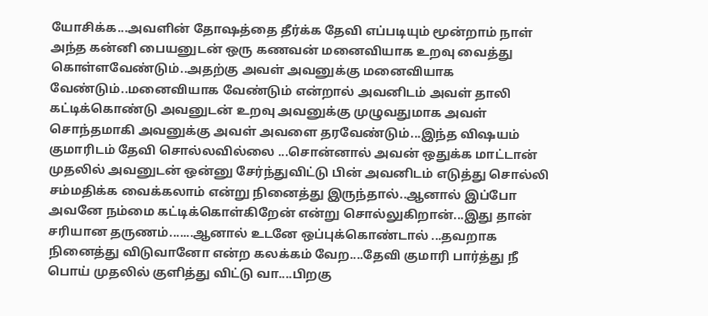யோசிக்க...அவளின் தோஷத்தை தீர்க்க தேவி எப்படியும் மூன்றாம் நாள் அந்த கன்னி பையனுடன் ஒரு கணவன் மனைவியாக உறவு வைத்து கொள்ளவேண்டும்..அதற்கு அவள் அவனுக்கு மனைவியாக வேண்டும்..மனைவியாக வேண்டும் என்றால் அவனிடம் அவள் தாலி கட்டிக்கொண்டு அவனுடன் உறவு அவனுக்கு முழுவதுமாக அவள் சொந்தமாகி அவனுக்கு அவள் அவளை தரவேண்டும்...இந்த விஷயம் குமாரிடம் தேவி சொல்லவில்லை ...சொன்னால் அவன் ஒதுக்க மாட்டான் முதலில் அவனுடன் ஒன்னு சேர்ந்துவிட்டு பின் அவனிடம் எடுத்து சொல்லி சம்மதிக்க வைக்கலாம் என்று நினைத்து இருந்தால்..ஆனால் இப்போ அவனே நம்மை கட்டிக்கொள்கிறேன் என்று சொல்லுகிறான்...இது தான் சரியான தருணம்.......ஆனால் உடனே ஒப்புக்கொண்டால் ...தவறாக நினைத்து விடுவானோ என்ற கலக்கம் வேற....தேவி குமாரி பார்த்து நீ பொய் முதலில் குளித்து விட்டு வா....பிறகு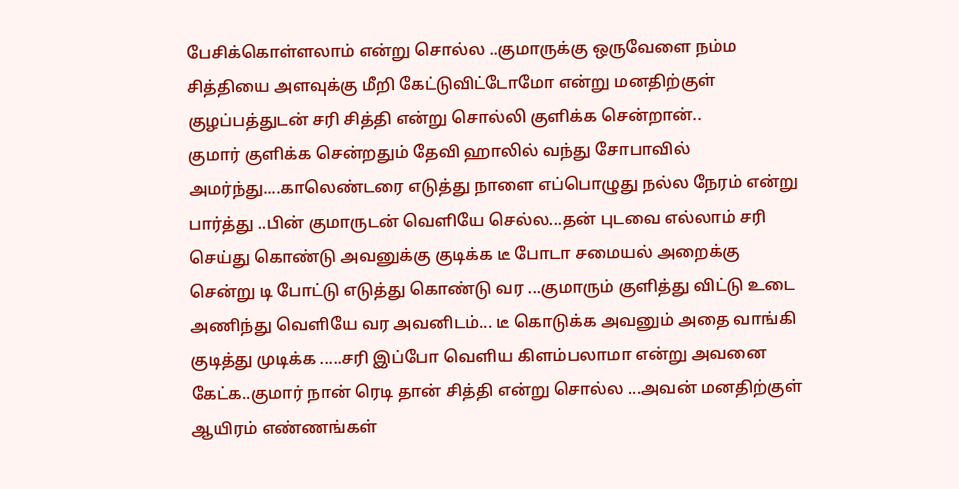பேசிக்கொள்ளலாம் என்று சொல்ல ..குமாருக்கு ஒருவேளை நம்ம சித்தியை அளவுக்கு மீறி கேட்டுவிட்டோமோ என்று மனதிற்குள் குழப்பத்துடன் சரி சித்தி என்று சொல்லி குளிக்க சென்றான்..
குமார் குளிக்க சென்றதும் தேவி ஹாலில் வந்து சோபாவில் அமர்ந்து....காலெண்டரை எடுத்து நாளை எப்பொழுது நல்ல நேரம் என்று பார்த்து ..பின் குமாருடன் வெளியே செல்ல...தன் புடவை எல்லாம் சரி செய்து கொண்டு அவனுக்கு குடிக்க டீ போடா சமையல் அறைக்கு சென்று டி போட்டு எடுத்து கொண்டு வர ...குமாரும் குளித்து விட்டு உடை அணிந்து வெளியே வர அவனிடம்... டீ கொடுக்க அவனும் அதை வாங்கி குடித்து முடிக்க .....சரி இப்போ வெளிய கிளம்பலாமா என்று அவனை கேட்க..குமார் நான் ரெடி தான் சித்தி என்று சொல்ல ...அவன் மனதிற்குள் ஆயிரம் எண்ணங்கள்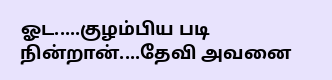ஓட.....குழம்பிய படி நின்றான்....தேவி அவனை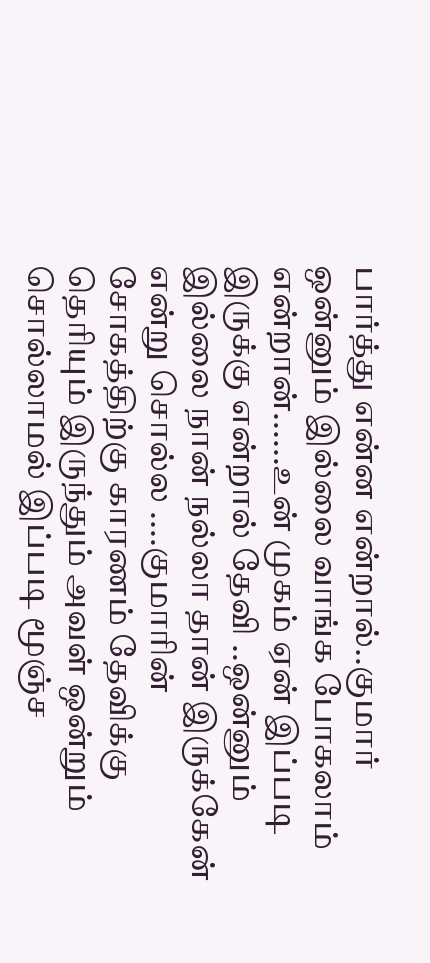பார்த்து என்ன என்றால்..குமார் ஒன்னும் இல்லை வாங்க போகலாம் என்றான்......உன் முகம் ஏன் இப்படி இருக்கு என்றால் தேவி ..ஒன்னும் இல்லை நான் நல்லா தான் இருக்கேன் என்று சொல்ல ....குமாரின் சோகத்திற்கு காரணம் தேவிக்கு தெரியும் இருந்தும் அவள் ஒன்றும் சொல்லாமல் இப்படி மூஞ்ச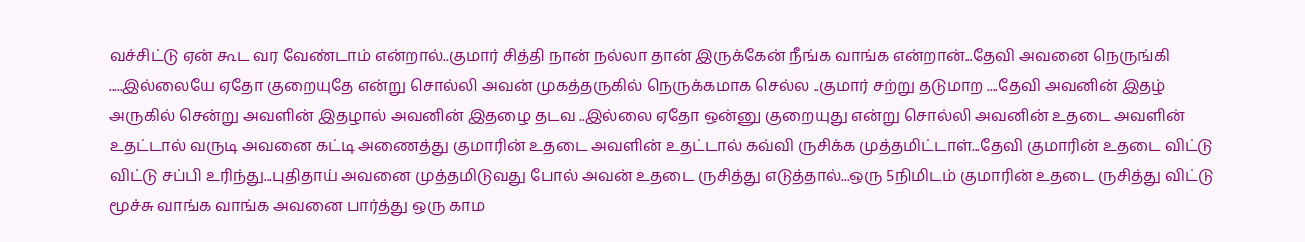வச்சிட்டு ஏன் கூட வர வேண்டாம் என்றால்..குமார் சித்தி நான் நல்லா தான் இருக்கேன் நீங்க வாங்க என்றான்...தேவி அவனை நெருங்கி .....இல்லையே ஏதோ குறையுதே என்று சொல்லி அவன் முகத்தருகில் நெருக்கமாக செல்ல ..குமார் சற்று தடுமாற ....தேவி அவனின் இதழ் அருகில் சென்று அவளின் இதழால் அவனின் இதழை தடவ ..இல்லை ஏதோ ஒன்னு குறையுது என்று சொல்லி அவனின் உதடை அவளின் உதட்டால் வருடி அவனை கட்டி அணைத்து குமாரின் உதடை அவளின் உதட்டால் கவ்வி ருசிக்க முத்தமிட்டாள்...தேவி குமாரின் உதடை விட்டு விட்டு சப்பி உரிந்து...புதிதாய் அவனை முத்தமிடுவது போல் அவன் உதடை ருசித்து எடுத்தால்...ஒரு 5நிமிடம் குமாரின் உதடை ருசித்து விட்டு மூச்சு வாங்க வாங்க அவனை பார்த்து ஒரு காம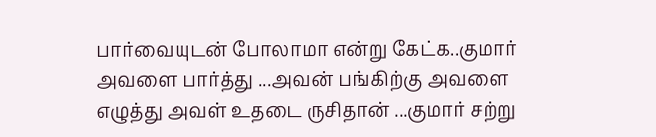பார்வையுடன் போலாமா என்று கேட்க..குமார் அவளை பார்த்து ...அவன் பங்கிற்கு அவளை எழுத்து அவள் உதடை ருசிதான் ...குமார் சற்று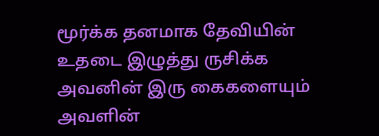மூர்க்க தனமாக தேவியின் உதடை இழுத்து ருசிக்க அவனின் இரு கைகளையும் அவளின்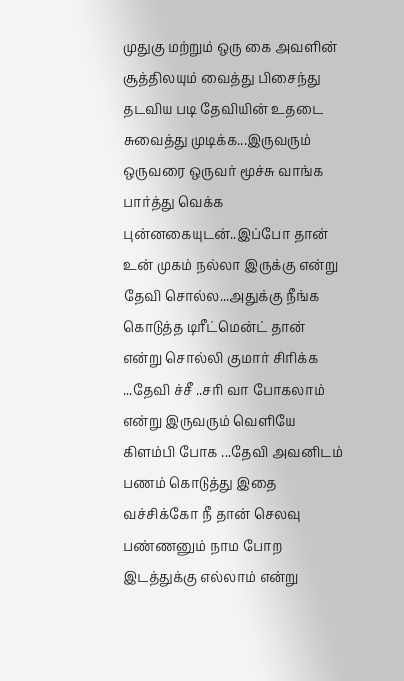முதுகு மற்றும் ஒரு கை அவளின் சூத்திலயும் வைத்து பிசைந்து தடவிய படி தேவியின் உதடை சுவைத்து முடிக்க...இருவரும் ஒருவரை ஒருவர் மூச்சு வாங்க பார்த்து வெக்க புன்னகையுடன்..இப்போ தான் உன் முகம் நல்லா இருக்கு என்று தேவி சொல்ல...அதுக்கு நீங்க கொடுத்த டிரீட்மென்ட் தான் என்று சொல்லி குமார் சிரிக்க ...தேவி ச்சீ ..சரி வா போகலாம் என்று இருவரும் வெளியே கிளம்பி போக ...தேவி அவனிடம் பணம் கொடுத்து இதை வச்சிக்கோ நீ தான் செலவு பண்ணனும் நாம போற இடத்துக்கு எல்லாம் என்று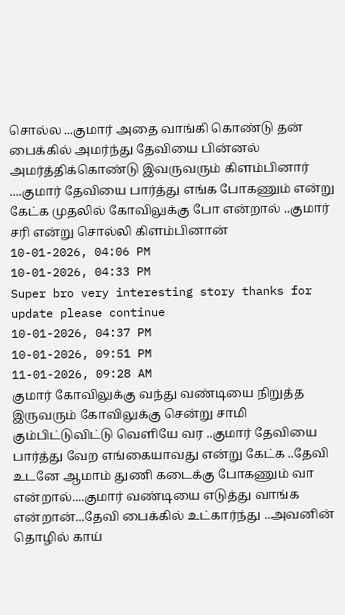சொல்ல ...குமார் அதை வாங்கி கொண்டு தன் பைக்கில் அமர்ந்து தேவியை பின்னல் அமர்த்திக்கொண்டு இவருவரும் கிளம்பினார் ....குமார் தேவியை பார்த்து எங்க போகணும் என்று கேட்க முதலில் கோவிலுக்கு போ என்றால் ..குமார் சரி என்று சொல்லி கிளம்பினான்
10-01-2026, 04:06 PM
10-01-2026, 04:33 PM
Super bro very interesting story thanks for update please continue
10-01-2026, 04:37 PM
10-01-2026, 09:51 PM
11-01-2026, 09:28 AM
குமார் கோவிலுக்கு வந்து வண்டியை நிறுத்த இருவரும் கோவிலுக்கு சென்று சாமி கும்பிட்டுவிட்டு வெளியே வர ..குமார் தேவியை பார்த்து வேற எங்கையாவது என்று கேட்க ..தேவி உடனே ஆமாம் துணி கடைக்கு போகணும் வா என்றால்....குமார் வண்டியை எடுத்து வாங்க என்றான்...தேவி பைக்கில் உட்கார்ந்து ..அவனின் தொழில் காய்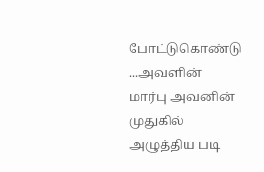போட்டுகொண்டு ...அவளின் மார்பு அவனின் முதுகில் அழுத்திய படி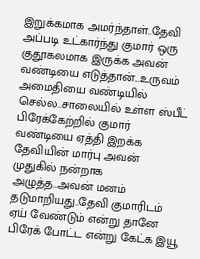இறுக்கமாக அமர்ந்தாள்..தேவி அப்படி உட்கார்ந்து குமார் ஒரு குதூகலமாக இருக்க அவன் வண்டியை எடுத்தான்...உருவம் அமைதியை வண்டியில் செல்ல..சாலையில் உள்ள ஸ்பீட் பிரேக்கேற்றில் குமார் வண்டியை ஏத்தி இறக்க தேவியின் மார்பு அவன் முதுகில் நன்றாக அழுத்த..அவன் மனம் தடுமாறியது..தேவி குமாரிடம் ஏய் வேண்டும் என்று தானே பிரேக் போட்ட என்று கேட்க இயூ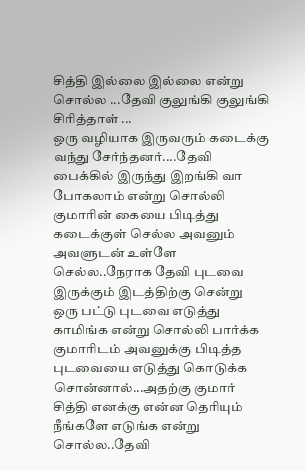சித்தி இல்லை இல்லை என்று சொல்ல ...தேவி குலுங்கி குலுங்கி சிரித்தாள் ...
ஒரு வழியாக இருவரும் கடைக்கு வந்து சேர்ந்தனர்....தேவி பைக்கில் இருந்து இறங்கி வா போகலாம் என்று சொல்லி குமாரின் கையை பிடித்து கடைக்குள் செல்ல அவனும் அவளுடன் உள்ளே செல்ல..நேராக தேவி புடவை இருக்கும் இடத்திற்கு சென்று ஒரு பட்டு புடவை எடுத்து காமிங்க என்று சொல்லி பார்க்க குமாரிடம் அவனுக்கு பிடித்த புடவையை எடுத்து கொடுக்க சொன்னால்...அதற்கு குமார் சித்தி எனக்கு என்ன தெரியும் நீங்களே எடுங்க என்று சொல்ல..தேவி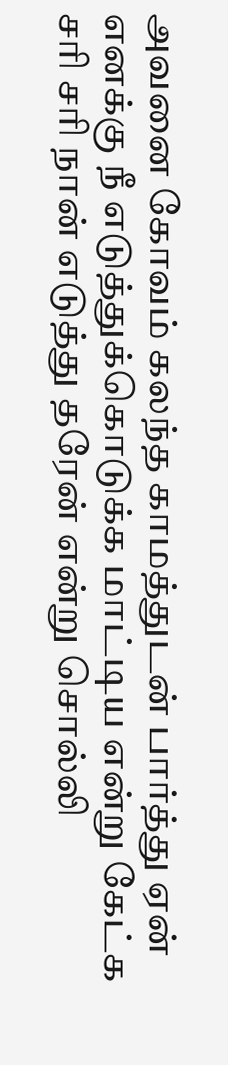அவனை கோவம் கலந்த காமத்துடன் பார்த்து ஏன் எனக்கு நீ எடுத்துக்கொடுக்க மாட்டிய என்று கேட்க சரி சரி நான் எடுத்து தரேன் என்று சொல்லி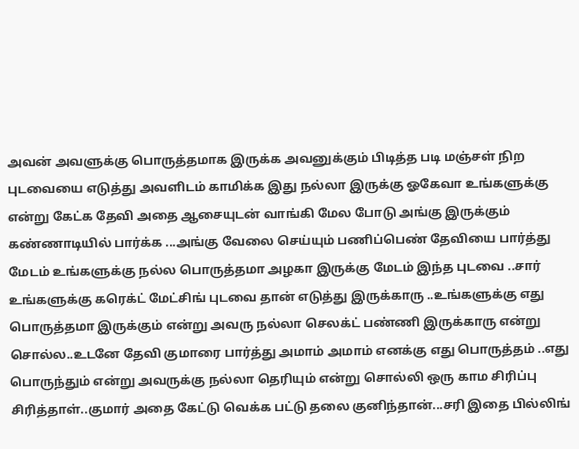அவன் அவளுக்கு பொருத்தமாக இருக்க அவனுக்கும் பிடித்த படி மஞ்சள் நிற புடவையை எடுத்து அவளிடம் காமிக்க இது நல்லா இருக்கு ஓகேவா உங்களுக்கு என்று கேட்க தேவி அதை ஆசையுடன் வாங்கி மேல போடு அங்கு இருக்கும் கண்ணாடியில் பார்க்க ...அங்கு வேலை செய்யும் பணிப்பெண் தேவியை பார்த்து மேடம் உங்களுக்கு நல்ல பொருத்தமா அழகா இருக்கு மேடம் இந்த புடவை ..சார் உங்களுக்கு கரெக்ட் மேட்சிங் புடவை தான் எடுத்து இருக்காரு ..உங்களுக்கு எது பொருத்தமா இருக்கும் என்று அவரு நல்லா செலக்ட் பண்ணி இருக்காரு என்று சொல்ல..உடனே தேவி குமாரை பார்த்து அமாம் அமாம் எனக்கு எது பொருத்தம் ..எது பொருந்தும் என்று அவருக்கு நல்லா தெரியும் என்று சொல்லி ஒரு காம சிரிப்பு சிரித்தாள்..குமார் அதை கேட்டு வெக்க பட்டு தலை குனிந்தான்...சரி இதை பில்லிங்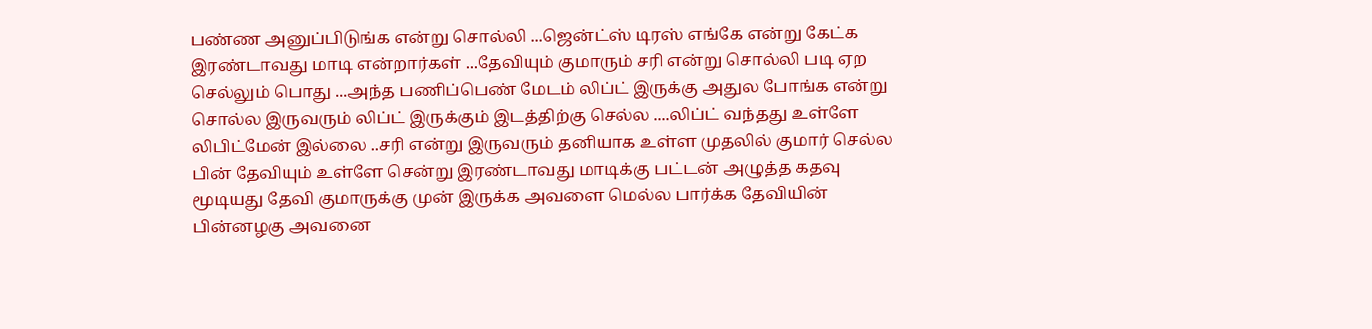பண்ண அனுப்பிடுங்க என்று சொல்லி ...ஜென்ட்ஸ் டிரஸ் எங்கே என்று கேட்க இரண்டாவது மாடி என்றார்கள் ...தேவியும் குமாரும் சரி என்று சொல்லி படி ஏற செல்லும் பொது ...அந்த பணிப்பெண் மேடம் லிப்ட் இருக்கு அதுல போங்க என்று சொல்ல இருவரும் லிப்ட் இருக்கும் இடத்திற்கு செல்ல ....லிப்ட் வந்தது உள்ளே லிபிட்மேன் இல்லை ..சரி என்று இருவரும் தனியாக உள்ள முதலில் குமார் செல்ல பின் தேவியும் உள்ளே சென்று இரண்டாவது மாடிக்கு பட்டன் அழுத்த கதவு மூடியது தேவி குமாருக்கு முன் இருக்க அவளை மெல்ல பார்க்க தேவியின் பின்னழகு அவனை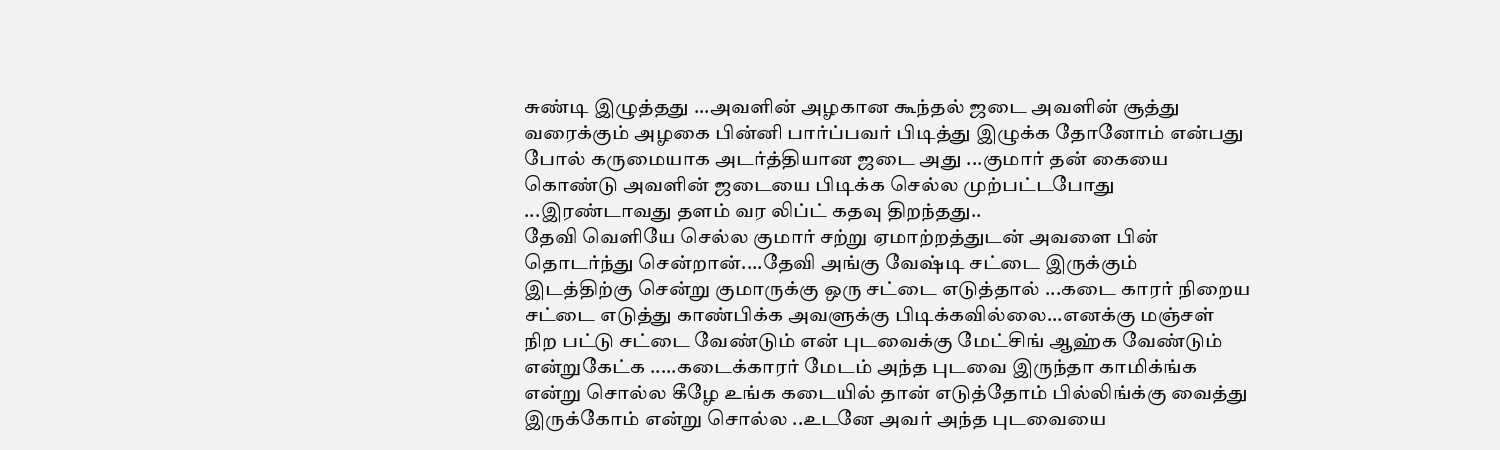சுண்டி இழுத்தது ...அவளின் அழகான கூந்தல் ஜடை அவளின் சூத்து வரைக்கும் அழகை பின்னி பார்ப்பவர் பிடித்து இழுக்க தோனோம் என்பது போல் கருமையாக அடர்த்தியான ஜடை அது ...குமார் தன் கையை கொண்டு அவளின் ஜடையை பிடிக்க செல்ல முற்பட்டபோது ...இரண்டாவது தளம் வர லிப்ட் கதவு திறந்தது..
தேவி வெளியே செல்ல குமார் சற்று ஏமாற்றத்துடன் அவளை பின் தொடர்ந்து சென்றான்....தேவி அங்கு வேஷ்டி சட்டை இருக்கும் இடத்திற்கு சென்று குமாருக்கு ஒரு சட்டை எடுத்தால் ...கடை காரர் நிறைய சட்டை எடுத்து காண்பிக்க அவளுக்கு பிடிக்கவில்லை...எனக்கு மஞ்சள் நிற பட்டு சட்டை வேண்டும் என் புடவைக்கு மேட்சிங் ஆஹ்க வேண்டும் என்றுகேட்க .....கடைக்காரர் மேடம் அந்த புடவை இருந்தா காமிக்ங்க என்று சொல்ல கீழே உங்க கடையில் தான் எடுத்தோம் பில்லிங்க்கு வைத்து இருக்கோம் என்று சொல்ல ..உடனே அவர் அந்த புடவையை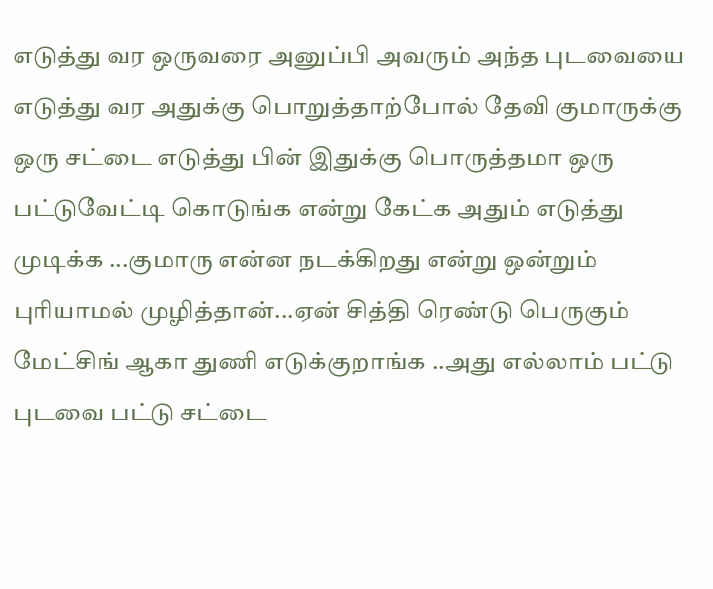எடுத்து வர ஒருவரை அனுப்பி அவரும் அந்த புடவையை எடுத்து வர அதுக்கு பொறுத்தாற்போல் தேவி குமாருக்கு ஒரு சட்டை எடுத்து பின் இதுக்கு பொருத்தமா ஒரு பட்டுவேட்டி கொடுங்க என்று கேட்க அதும் எடுத்து முடிக்க ...குமாரு என்ன நடக்கிறது என்று ஒன்றும் புரியாமல் முழித்தான்...ஏன் சித்தி ரெண்டு பெருகும் மேட்சிங் ஆகா துணி எடுக்குறாங்க ..அது எல்லாம் பட்டு புடவை பட்டு சட்டை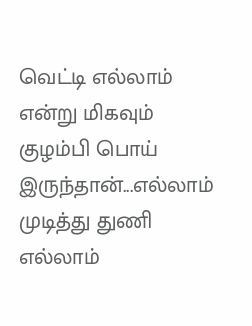வெட்டி எல்லாம் என்று மிகவும் குழம்பி பொய் இருந்தான்...எல்லாம் முடித்து துணி எல்லாம்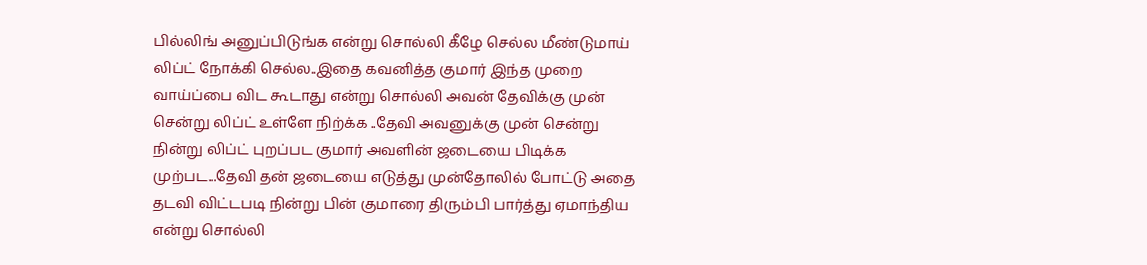பில்லிங் அனுப்பிடுங்க என்று சொல்லி கீழே செல்ல மீண்டுமாய் லிப்ட் நோக்கி செல்ல..இதை கவனித்த குமார் இந்த முறை வாய்ப்பை விட கூடாது என்று சொல்லி அவன் தேவிக்கு முன் சென்று லிப்ட் உள்ளே நிற்க்க ..தேவி அவனுக்கு முன் சென்று நின்று லிப்ட் புறப்பட குமார் அவளின் ஜடையை பிடிக்க முற்பட...தேவி தன் ஜடையை எடுத்து முன்தோலில் போட்டு அதை தடவி விட்டபடி நின்று பின் குமாரை திரும்பி பார்த்து ஏமாந்திய என்று சொல்லி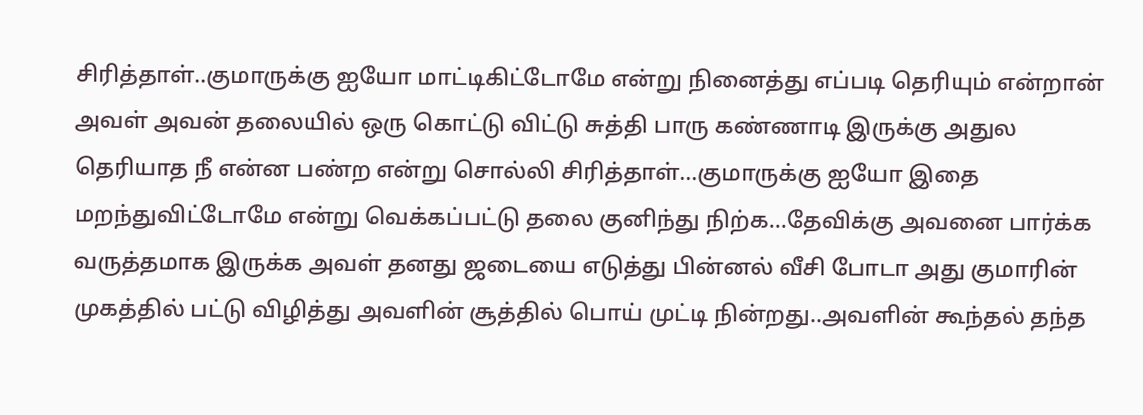சிரித்தாள்..குமாருக்கு ஐயோ மாட்டிகிட்டோமே என்று நினைத்து எப்படி தெரியும் என்றான் அவள் அவன் தலையில் ஒரு கொட்டு விட்டு சுத்தி பாரு கண்ணாடி இருக்கு அதுல தெரியாத நீ என்ன பண்ற என்று சொல்லி சிரித்தாள்...குமாருக்கு ஐயோ இதை மறந்துவிட்டோமே என்று வெக்கப்பட்டு தலை குனிந்து நிற்க...தேவிக்கு அவனை பார்க்க வருத்தமாக இருக்க அவள் தனது ஜடையை எடுத்து பின்னல் வீசி போடா அது குமாரின் முகத்தில் பட்டு விழித்து அவளின் சூத்தில் பொய் முட்டி நின்றது..அவளின் கூந்தல் தந்த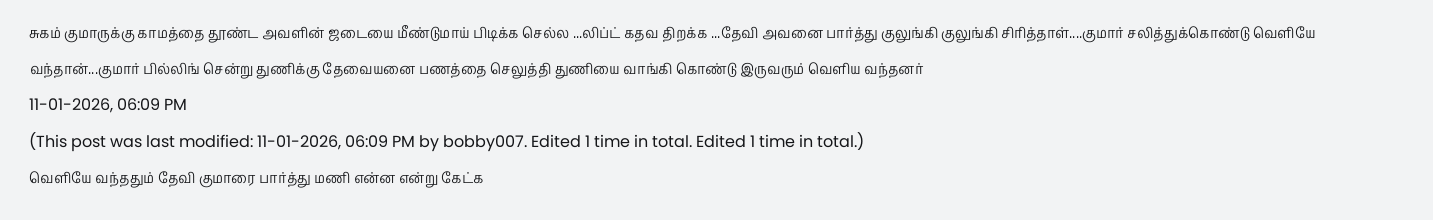சுகம் குமாருக்கு காமத்தை தூண்ட அவளின் ஜடையை மீண்டுமாய் பிடிக்க செல்ல ...லிப்ட் கதவ திறக்க ...தேவி அவனை பார்த்து குலுங்கி குலுங்கி சிரித்தாள்....குமார் சலித்துக்கொண்டு வெளியே வந்தான்...குமார் பில்லிங் சென்று துணிக்கு தேவையனை பணத்தை செலுத்தி துணியை வாங்கி கொண்டு இருவரும் வெளிய வந்தனர்
11-01-2026, 06:09 PM
(This post was last modified: 11-01-2026, 06:09 PM by bobby007. Edited 1 time in total. Edited 1 time in total.)
வெளியே வந்ததும் தேவி குமாரை பார்த்து மணி என்ன என்று கேட்க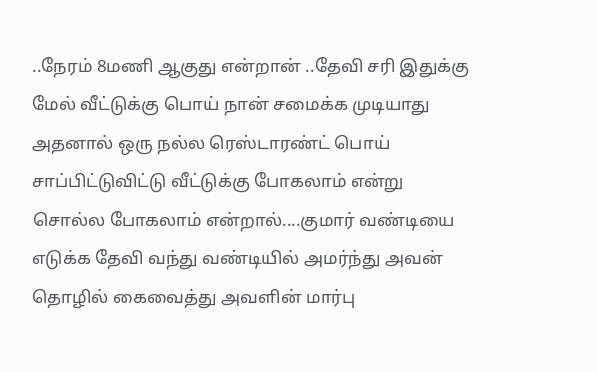..நேரம் 8மணி ஆகுது என்றான் ..தேவி சரி இதுக்கு மேல் வீட்டுக்கு பொய் நான் சமைக்க முடியாது அதனால் ஒரு நல்ல ரெஸ்டாரண்ட் பொய் சாப்பிட்டுவிட்டு வீட்டுக்கு போகலாம் என்று சொல்ல போகலாம் என்றால்....குமார் வண்டியை எடுக்க தேவி வந்து வண்டியில் அமர்ந்து அவன் தொழில் கைவைத்து அவளின் மார்பு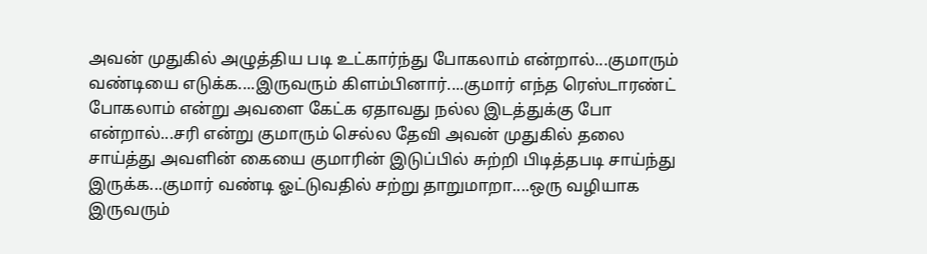அவன் முதுகில் அழுத்திய படி உட்கார்ந்து போகலாம் என்றால்...குமாரும் வண்டியை எடுக்க....இருவரும் கிளம்பினார்....குமார் எந்த ரெஸ்டாரண்ட் போகலாம் என்று அவளை கேட்க ஏதாவது நல்ல இடத்துக்கு போ என்றால்...சரி என்று குமாரும் செல்ல தேவி அவன் முதுகில் தலை சாய்த்து அவளின் கையை குமாரின் இடுப்பில் சுற்றி பிடித்தபடி சாய்ந்து இருக்க...குமார் வண்டி ஓட்டுவதில் சற்று தாறுமாறா....ஒரு வழியாக இருவரும்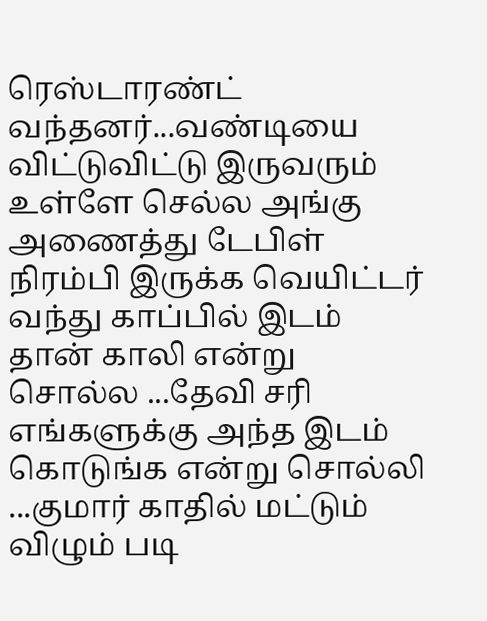ரெஸ்டாரண்ட் வந்தனர்...வண்டியை விட்டுவிட்டு இருவரும் உள்ளே செல்ல அங்கு அணைத்து டேபிள் நிரம்பி இருக்க வெயிட்டர் வந்து காப்பில் இடம் தான் காலி என்று சொல்ல ...தேவி சரி எங்களுக்கு அந்த இடம் கொடுங்க என்று சொல்லி ...குமார் காதில் மட்டும் விழும் படி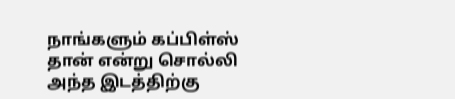நாங்களும் கப்பிள்ஸ் தான் என்று சொல்லி அந்த இடத்திற்கு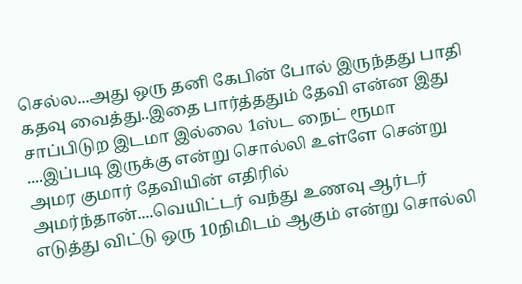செல்ல...அது ஒரு தனி கேபின் போல் இருந்தது பாதி கதவு வைத்து..இதை பார்த்ததும் தேவி என்ன இது சாப்பிடுற இடமா இல்லை 1ஸ்ட நைட் ரூமா ....இப்படி இருக்கு என்று சொல்லி உள்ளே சென்று அமர குமார் தேவியின் எதிரில் அமர்ந்தான்....வெயிட்டர் வந்து உணவு ஆர்டர் எடுத்து விட்டு ஒரு 10நிமிடம் ஆகும் என்று சொல்லி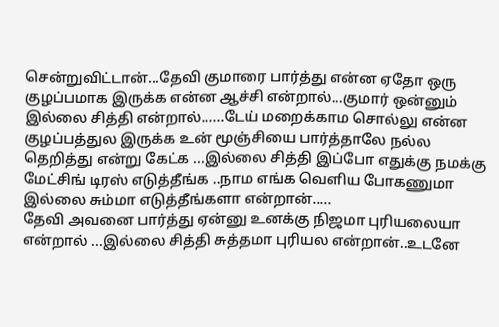சென்றுவிட்டான்...தேவி குமாரை பார்த்து என்ன ஏதோ ஒரு குழப்பமாக இருக்க என்ன ஆச்சி என்றால்...குமார் ஒன்னும் இல்லை சித்தி என்றால்......டேய் மறைக்காம சொல்லு என்ன குழப்பத்துல இருக்க உன் மூஞ்சியை பார்த்தாலே நல்ல தெறித்து என்று கேட்க ...இல்லை சித்தி இப்போ எதுக்கு நமக்கு மேட்சிங் டிரஸ் எடுத்தீங்க ..நாம எங்க வெளிய போகணுமா இல்லை சும்மா எடுத்தீங்களா என்றான்.....
தேவி அவனை பார்த்து ஏன்னு உனக்கு நிஜமா புரியலையா என்றால் ...இல்லை சித்தி சுத்தமா புரியல என்றான்..உடனே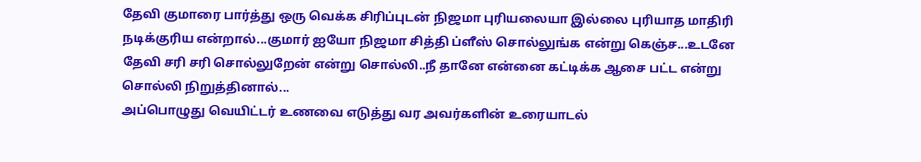தேவி குமாரை பார்த்து ஒரு வெக்க சிரிப்புடன் நிஜமா புரியலையா இல்லை புரியாத மாதிரி நடிக்குரிய என்றால்...குமார் ஐயோ நிஜமா சித்தி ப்ளீஸ் சொல்லுங்க என்று கெஞ்ச...உடனே தேவி சரி சரி சொல்லுறேன் என்று சொல்லி..நீ தானே என்னை கட்டிக்க ஆசை பட்ட என்று சொல்லி நிறுத்தினால்...
அப்பொழுது வெயிட்டர் உணவை எடுத்து வர அவர்களின் உரையாடல்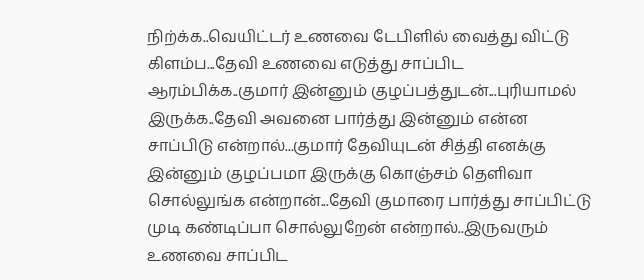நிற்க்க..வெயிட்டர் உணவை டேபிளில் வைத்து விட்டு கிளம்ப...தேவி உணவை எடுத்து சாப்பிட ஆரம்பிக்க..குமார் இன்னும் குழப்பத்துடன்...புரியாமல் இருக்க..தேவி அவனை பார்த்து இன்னும் என்ன சாப்பிடு என்றால்...குமார் தேவியுடன் சித்தி எனக்கு இன்னும் குழப்பமா இருக்கு கொஞ்சம் தெளிவா சொல்லுங்க என்றான்...தேவி குமாரை பார்த்து சாப்பிட்டு முடி கண்டிப்பா சொல்லுறேன் என்றால்..இருவரும் உணவை சாப்பிட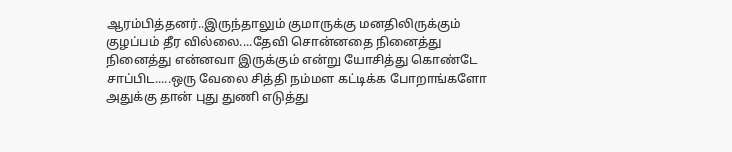ஆரம்பித்தனர்..இருந்தாலும் குமாருக்கு மனதிலிருக்கும் குழப்பம் தீர வில்லை....தேவி சொன்னதை நினைத்து நினைத்து என்னவா இருக்கும் என்று யோசித்து கொண்டே சாப்பிட.....ஒரு வேலை சித்தி நம்மள கட்டிக்க போறாங்களோ அதுக்கு தான் புது துணி எடுத்து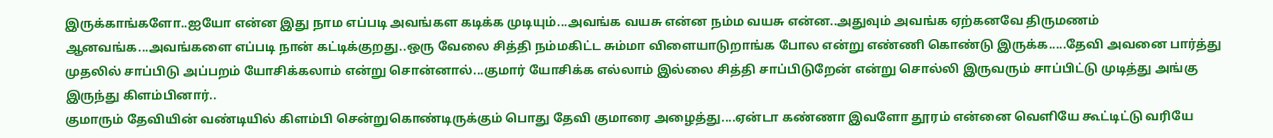இருக்காங்களோ..ஐயோ என்ன இது நாம எப்படி அவங்கள கடிக்க முடியும்...அவங்க வயசு என்ன நம்ம வயசு என்ன..அதுவும் அவங்க ஏற்கனவே திருமணம் ஆனவங்க...அவங்களை எப்படி நான் கட்டிக்குறது..ஒரு வேலை சித்தி நம்மகிட்ட சும்மா விளையாடுறாங்க போல என்று எண்ணி கொண்டு இருக்க.....தேவி அவனை பார்த்து முதலில் சாப்பிடு அப்பறம் யோசிக்கலாம் என்று சொன்னால்...குமார் யோசிக்க எல்லாம் இல்லை சித்தி சாப்பிடுறேன் என்று சொல்லி இருவரும் சாப்பிட்டு முடித்து அங்கு இருந்து கிளம்பினார்..
குமாரும் தேவியின் வண்டியில் கிளம்பி சென்றுகொண்டிருக்கும் பொது தேவி குமாரை அழைத்து....ஏன்டா கண்ணா இவளோ தூரம் என்னை வெளியே கூட்டிட்டு வரியே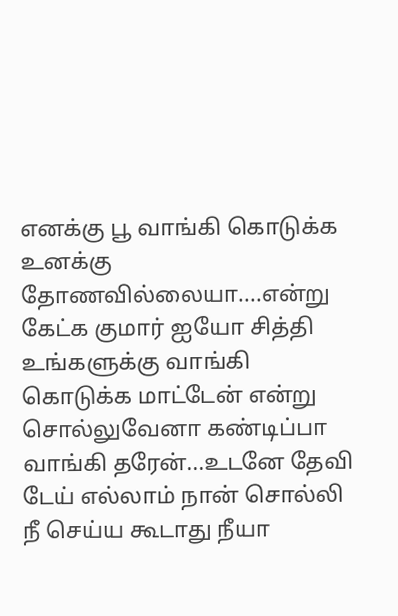எனக்கு பூ வாங்கி கொடுக்க உனக்கு தோணவில்லையா....என்று கேட்க குமார் ஐயோ சித்தி உங்களுக்கு வாங்கி கொடுக்க மாட்டேன் என்று சொல்லுவேனா கண்டிப்பா வாங்கி தரேன்...உடனே தேவி டேய் எல்லாம் நான் சொல்லி நீ செய்ய கூடாது நீயா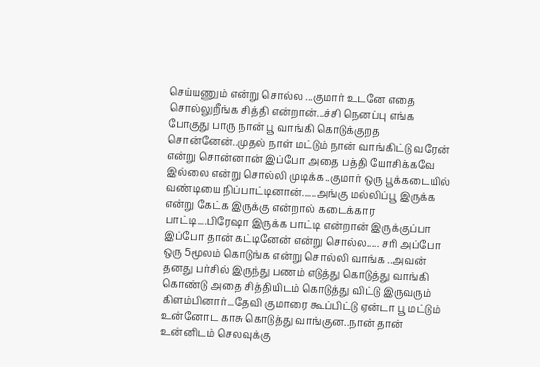செய்யணும் என்று சொல்ல ...குமார் உடனே எதை சொல்லுறீங்க சித்தி என்றான்...ச்சி நெனப்பு எங்க போகுது பாரு நான் பூ வாங்கி கொடுக்குறத சொன்னேன்..முதல் நாள் மட்டும் நான் வாங்கிட்டு வரேன் என்று சொன்னான் இப்போ அதை பத்தி யோசிக்கவே இல்லை என்று சொல்லி முடிக்க..குமார் ஒரு பூக்கடையில் வண்டியை நிப்பாட்டினான்......அங்கு மல்லிப்பூ இருக்க என்று கேட்க இருக்கு என்றால் கடைக்கார பாட்டி....பிரேஷா இருக்க பாட்டி என்றான் இருக்குப்பா இப்போ தான் கட்டினேன் என்று சொல்ல..... சரி அப்போ ஒரு 5மூலம் கொடுங்க என்று சொல்லி வாங்க ..அவன் தனது பர்சில் இருந்து பணம் எடுத்து கொடுத்து வாங்கி கொண்டு அதை சித்தியிடம் கொடுத்து விட்டு இருவரும் கிளம்பினார்...தேவி குமாரை கூப்பிட்டு ஏன்டா பூ மட்டும் உன்னோட காசு கொடுத்து வாங்குன..நான் தான் உன்னிடம் செலவுக்கு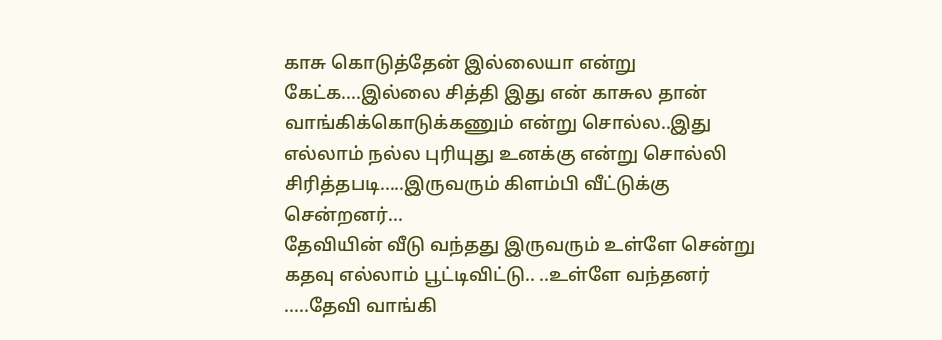காசு கொடுத்தேன் இல்லையா என்று கேட்க....இல்லை சித்தி இது என் காசுல தான் வாங்கிக்கொடுக்கணும் என்று சொல்ல..இது எல்லாம் நல்ல புரியுது உனக்கு என்று சொல்லி சிரித்தபடி.....இருவரும் கிளம்பி வீட்டுக்கு சென்றனர்...
தேவியின் வீடு வந்தது இருவரும் உள்ளே சென்று கதவு எல்லாம் பூட்டிவிட்டு.. ..உள்ளே வந்தனர் .....தேவி வாங்கி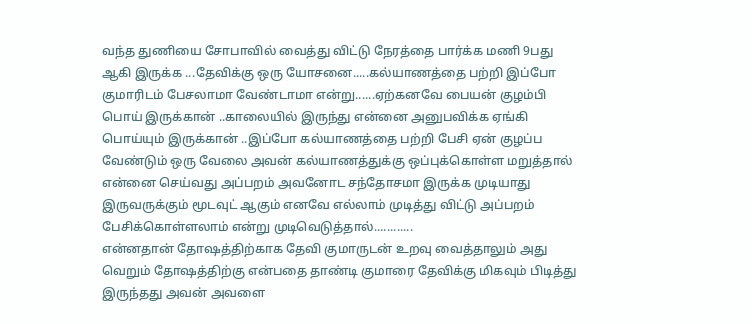வந்த துணியை சோபாவில் வைத்து விட்டு நேரத்தை பார்க்க மணி 9பது ஆகி இருக்க ...தேவிக்கு ஒரு யோசனை.....கல்யாணத்தை பற்றி இப்போ குமாரிடம் பேசலாமா வேண்டாமா என்று......ஏற்கனவே பையன் குழம்பி பொய் இருக்கான் ..காலையில் இருந்து என்னை அனுபவிக்க ஏங்கி பொய்யும் இருக்கான் ..இப்போ கல்யாணத்தை பற்றி பேசி ஏன் குழப்ப வேண்டும் ஒரு வேலை அவன் கல்யாணத்துக்கு ஒப்புக்கொள்ள மறுத்தால் என்னை செய்வது அப்பறம் அவனோட சந்தோசமா இருக்க முடியாது இருவருக்கும் மூடவுட் ஆகும் எனவே எல்லாம் முடித்து விட்டு அப்பறம் பேசிக்கொள்ளலாம் என்று முடிவெடுத்தால்............
என்னதான் தோஷத்திற்காக தேவி குமாருடன் உறவு வைத்தாலும் அது வெறும் தோஷத்திற்கு என்பதை தாண்டி குமாரை தேவிக்கு மிகவும் பிடித்து இருந்தது அவன் அவளை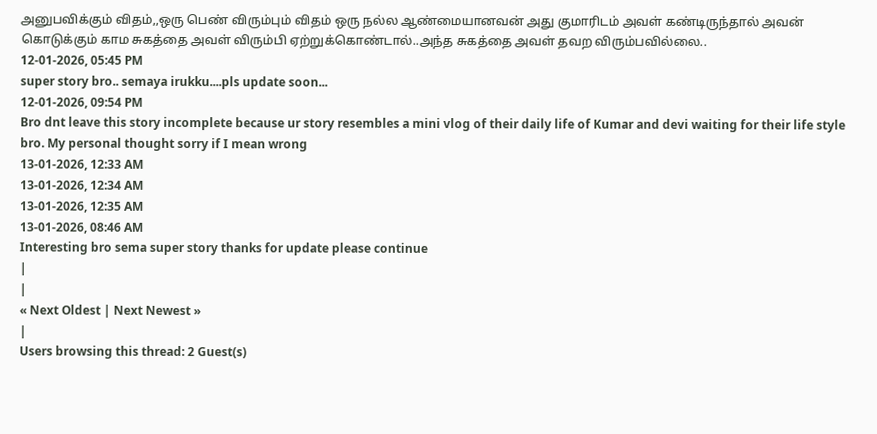அனுபவிக்கும் விதம்,,ஒரு பெண் விரும்பும் விதம் ஒரு நல்ல ஆண்மையானவன் அது குமாரிடம் அவள் கண்டிருந்தால் அவன் கொடுக்கும் காம சுகத்தை அவள் விரும்பி ஏற்றுக்கொண்டால்..அந்த சுகத்தை அவள் தவற விரும்பவில்லை..
12-01-2026, 05:45 PM
super story bro.. semaya irukku....pls update soon...
12-01-2026, 09:54 PM
Bro dnt leave this story incomplete because ur story resembles a mini vlog of their daily life of Kumar and devi waiting for their life style bro. My personal thought sorry if I mean wrong
13-01-2026, 12:33 AM
13-01-2026, 12:34 AM
13-01-2026, 12:35 AM
13-01-2026, 08:46 AM
Interesting bro sema super story thanks for update please continue
|
|
« Next Oldest | Next Newest »
|
Users browsing this thread: 2 Guest(s)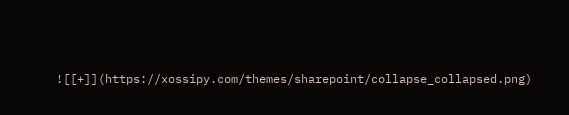![[+]](https://xossipy.com/themes/sharepoint/collapse_collapsed.png)